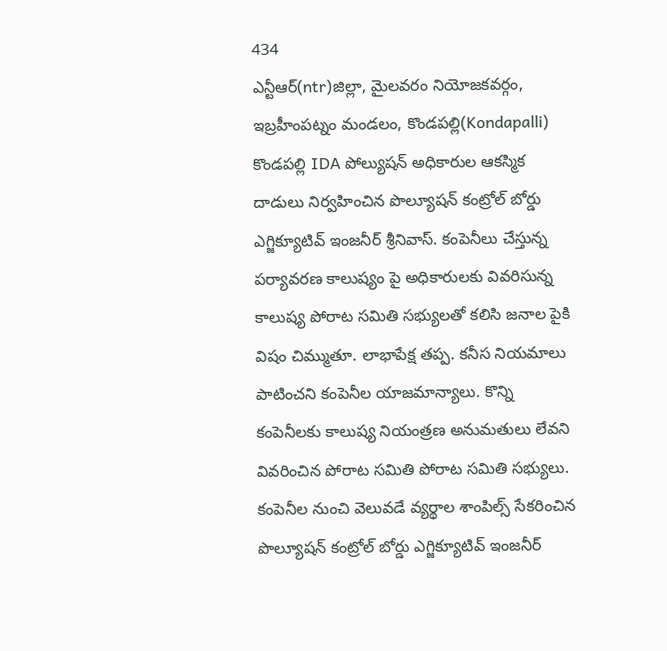434
ఎన్టీఆర్(ntr)జిల్లా, మైలవరం నియోజకవర్గం, ఇబ్రహీంపట్నం మండలం, కొండపల్లి(Kondapalli)
కొండపల్లి IDA పోల్యుషన్ అధికారుల ఆకస్మిక దాడులు నిర్వహించిన పొల్యూషన్ కంట్రోల్ బోర్డు ఎగ్జిక్యూటివ్ ఇంజనీర్ శ్రీనివాస్. కంపెనీలు చేస్తున్న పర్యావరణ కాలుష్యం పై అధికారులకు వివరిసున్న కాలుష్య పోరాట సమితి సభ్యులతో కలిసి జనాల పైకి విషం చిమ్ముతూ. లాభాపేక్ష తప్ప. కనీస నియమాలు పాటించని కంపెనీల యాజమాన్యాలు. కొన్ని కంపెనీలకు కాలుష్య నియంత్రణ అనుమతులు లేవని వివరించిన పోరాట సమితి పోరాట సమితి సభ్యులు. కంపెనీల నుంచి వెలువడే వ్యర్థాల శాంపిల్స్ సేకరించిన పొల్యూషన్ కంట్రోల్ బోర్డు ఎగ్జిక్యూటివ్ ఇంజనీర్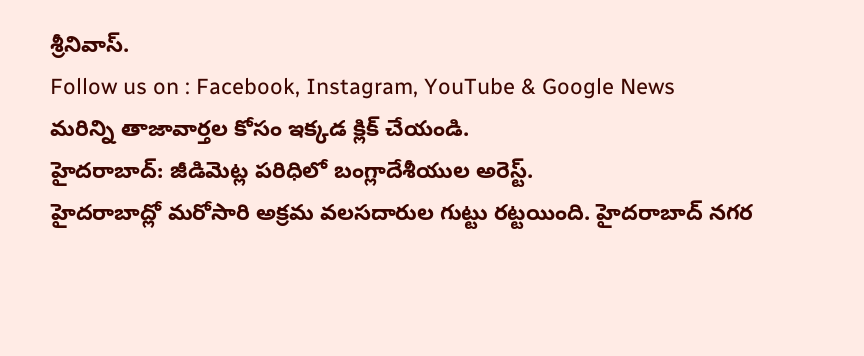శ్రీనివాస్.
Follow us on : Facebook, Instagram, YouTube & Google News
మరిన్ని తాజావార్తల కోసం ఇక్కడ క్లిక్ చేయండి.
హైదరాబాద్: జీడిమెట్ల పరిధిలో బంగ్లాదేశీయుల అరెస్ట్.
హైదరాబాద్లో మరోసారి అక్రమ వలసదారుల గుట్టు రట్టయింది. హైదరాబాద్ నగర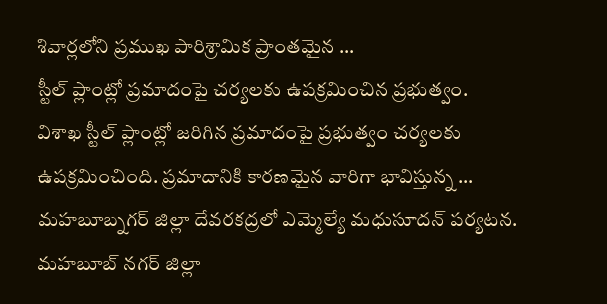శివార్లలోని ప్రముఖ పారిశ్రామిక ప్రాంతమైన …
స్టీల్ ప్లాంట్లో ప్రమాదంపై చర్యలకు ఉపక్రమించిన ప్రభుత్వం.
విశాఖ స్టీల్ ప్లాంట్లో జరిగిన ప్రమాదంపై ప్రభుత్వం చర్యలకు ఉపక్రమించింది. ప్రమాదానికి కారణమైన వారిగా భావిస్తున్న …
మహబూబ్నగర్ జిల్లా దేవరకద్రలో ఎమ్మెల్యే మధుసూదన్ పర్యటన.
మహబూబ్ నగర్ జిల్లా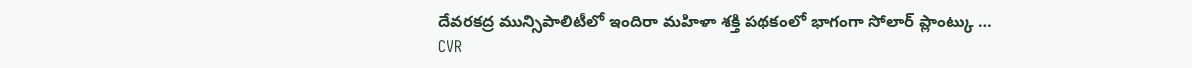దేవరకద్ర మున్సిపాలిటీలో ఇందిరా మహిళా శక్తి పథకంలో భాగంగా సోలార్ ప్లాంట్కు …
CVR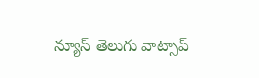న్యూస్ తెలుగు వాట్సాప్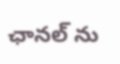ఛానల్ ను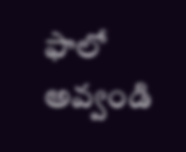ఫాలో అవ్వండి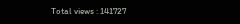Total views : 141727